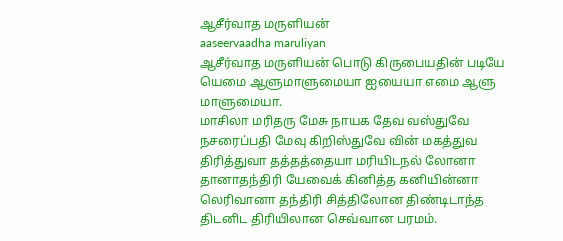ஆசீர்வாத மருளியன்
aaseervaadha maruliyan
ஆசீர்வாத மருளியன் பொடு கிருபையதின் படியே யெமை ஆளுமாளுமையா ஐயையா எமை ஆளு மாளுமையா.
மாசிலா மரிதரு மேசு நாயக தேவ வஸ்துவே நசரைப்பதி மேவு கிறிஸ்துவே வின் மகத்துவ திரித்துவா தத்தத்தையா மரியிடநல் லோனா தானாதந்திரி யேவைக் கினித்த கனியின்னா லெரிவானா தந்திரி சித்திலோன திண்டிடாந்த திடனிட திரியிலான செவ்வான பரமம்.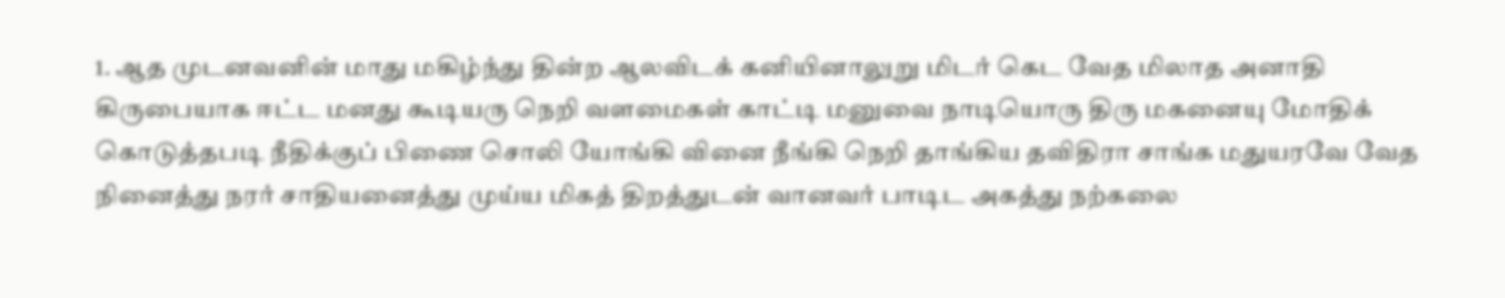1. ஆத முடனவனின் மாது மகிழ்ந்து தின்ற ஆலவிடக் கனியினாலுறு மிடர் கெட வேத மிலாத அனாதி கிருபையாக ஈட்ட மனது கூடியரு நெறி வளமைகள் காட்டி மனுவை நாடியொரு திரு மகனையு மோதிக் கொடுத்தபடி நீதிக்குப் பிணை சொலி யோங்கி வினை நீங்கி நெறி தாங்கிய தவிதிரா சாங்க மதுயரவே வேத நினைத்து நரர் சாதியனைத்து முய்ய மிகத் திறத்துடன் வானவர் பாடிட அகத்து நற்கலை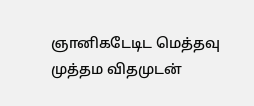ஞானிகடேடிட மெத்தவு முத்தம விதமுடன்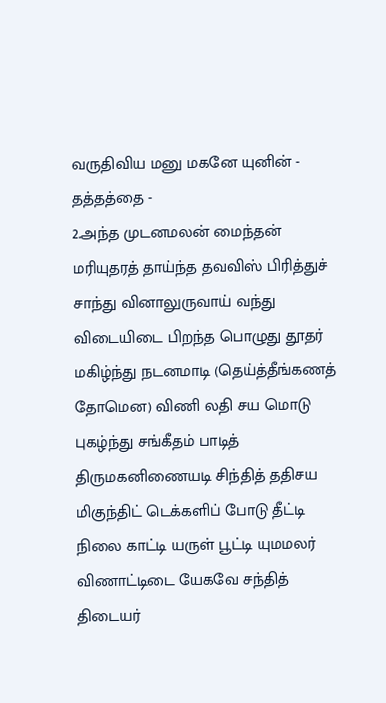வருதிவிய மனு மகனே யுனின் - தத்தத்தை -
2.அந்த முடனமலன் மைந்தன் மரியுதரத் தாய்ந்த தவவிஸ் பிரித்துச் சாந்து வினாலுருவாய் வந்து விடையிடை பிறந்த பொழுது தூதர் மகிழ்ந்து நடனமாடி (தெய்த்தீங்கணத் தோமென) விணி லதி சய மொடு புகழ்ந்து சங்கீதம் பாடித் திருமகனிணையடி சிந்தித் ததிசய மிகுந்திட் டெக்களிப் போடு தீட்டி நிலை காட்டி யருள் பூட்டி யுமமலர் விணாட்டிடை யேகவே சந்தித் திடையர்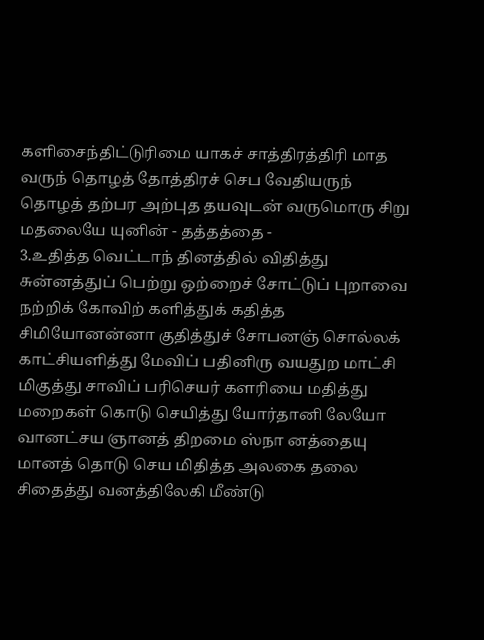களிசைந்திட்டுரிமை யாகச் சாத்திரத்திரி மாத வருந் தொழத் தோத்திரச் செப வேதியருந் தொழத் தற்பர அற்புத தயவுடன் வருமொரு சிறு மதலையே யுனின் - தத்தத்தை -
3.உதித்த வெட்டாந் தினத்தில் விதித்து சுன்னத்துப் பெற்று ஒற்றைச் சோட்டுப் புறாவை நற்றிக் கோவிற் களித்துக் கதித்த சிமியோனன்னா குதித்துச் சோபனஞ் சொல்லக் காட்சியளித்து மேவிப் பதினிரு வயதுற மாட்சி மிகுத்து சாவிப் பரிசெயர் களரியை மதித்து மறைகள் கொடு செயித்து யோர்தானி லேயோ வானட்சய ஞானத் திறமை ஸ்நா னத்தையு மானத் தொடு செய மிதித்த அலகை தலை சிதைத்து வனத்திலேகி மீண்டு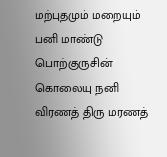மற்புதமும் மறையும் பனி மாண்டு பொற்குருசின் கொலையு நனி விரணத் திரு மரணத்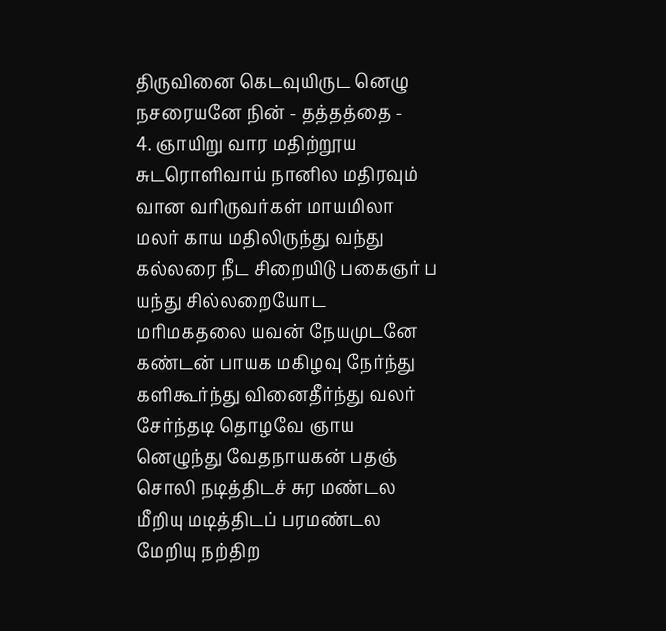திருவினை கெடவுயிருட னெழு நசரையனே நின் - தத்தத்தை -
4. ஞாயிறு வார மதிற்றூய சுடரொளிவாய் நானில மதிரவும் வான வரிருவர்கள் மாயமிலா மலர் காய மதிலிருந்து வந்து கல்லரை நீட சிறையிடு பகைஞர் ப யந்து சில்லறையோட மரிமகதலை யவன் நேயமுடனே கண்டன் பாயக மகிழவு நேர்ந்து களிகூர்ந்து வினைதீர்ந்து வலர் சேர்ந்தடி தொழவே ஞாய னெழுந்து வேதநாயகன் பதஞ் சொலி நடித்திடச் சுர மண்டல மீறியு மடித்திடப் பரமண்டல மேறியு நற்திற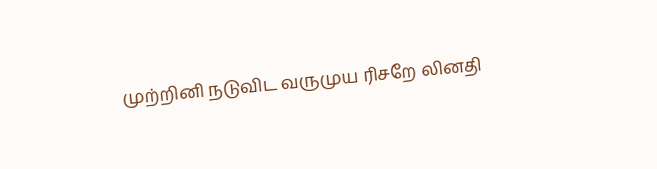முற்றினி நடுவிட வருமுய ரிசறே லினதி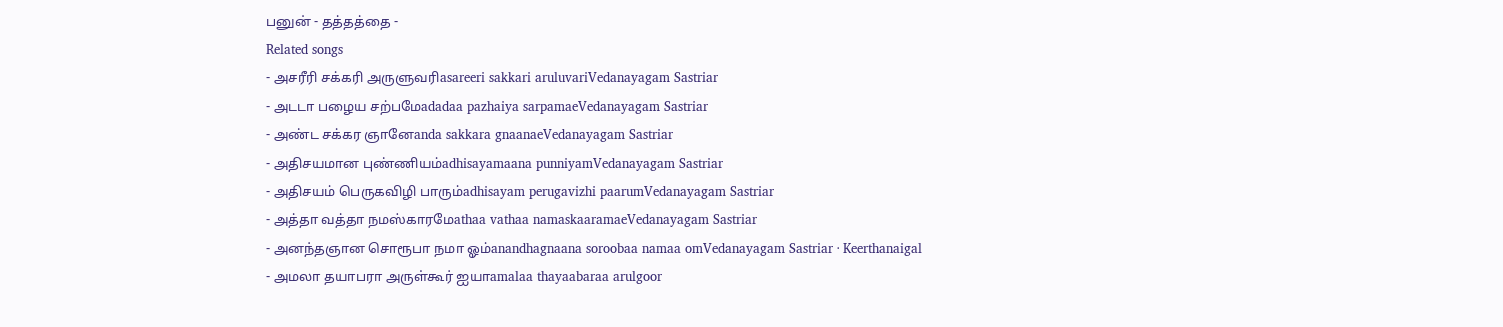பனுன் - தத்தத்தை -
Related songs
- அசரீரி சக்கரி அருளுவரிasareeri sakkari aruluvariVedanayagam Sastriar
- அடடா பழைய சற்பமேadadaa pazhaiya sarpamaeVedanayagam Sastriar
- அண்ட சக்கர ஞானேanda sakkara gnaanaeVedanayagam Sastriar
- அதிசயமான புண்ணியம்adhisayamaana punniyamVedanayagam Sastriar
- அதிசயம் பெருகவிழி பாரும்adhisayam perugavizhi paarumVedanayagam Sastriar
- அத்தா வத்தா நமஸ்காரமேathaa vathaa namaskaaramaeVedanayagam Sastriar
- அனந்தஞான சொரூபா நமா ஓம்anandhagnaana soroobaa namaa omVedanayagam Sastriar · Keerthanaigal
- அமலா தயாபரா அருள்கூர் ஐயாamalaa thayaabaraa arulgoor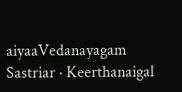aiyaaVedanayagam Sastriar · Keerthanaigal